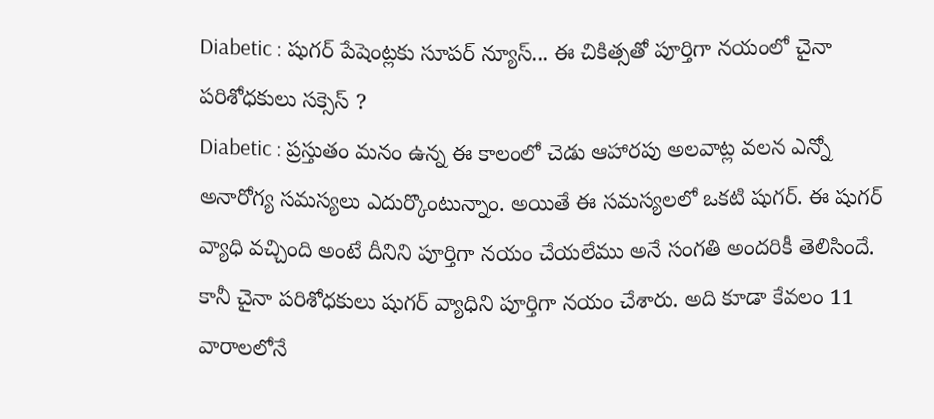Diabetic : షుగర్ పేషెంట్లకు సూపర్ న్యూస్... ఈ చికిత్సతో పూర్తిగా నయంలో చైనా పరిశోధకులు సక్సెస్ ?
Diabetic : ప్రస్తుతం మనం ఉన్న ఈ కాలంలో చెడు ఆహారపు అలవాట్ల వలన ఎన్నో అనారోగ్య సమస్యలు ఎదుర్కొంటున్నాం. అయితే ఈ సమస్యలలో ఒకటి షుగర్. ఈ షుగర్ వ్యాధి వచ్చింది అంటే దీనిని పూర్తిగా నయం చేయలేము అనే సంగతి అందరికీ తెలిసిందే. కానీ చైనా పరిశోధకులు షుగర్ వ్యాధిని పూర్తిగా నయం చేశారు. అది కూడా కేవలం 11 వారాలలోనే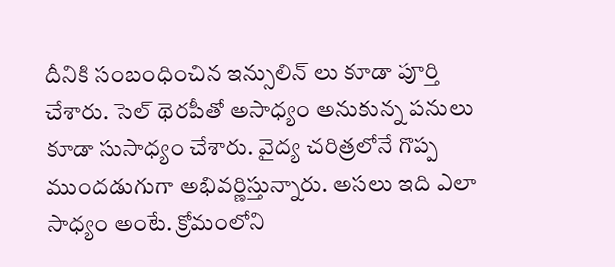దీనికి సంబంధించిన ఇన్సులిన్ లు కూడా పూర్తి చేశారు. సెల్ థెరపీతో అసాధ్యం అనుకున్న పనులు కూడా సుసాధ్యం చేశారు. వైద్య చరిత్రలోనే గొప్ప ముందడుగుగా అభివర్ణిస్తున్నారు. అసలు ఇది ఎలా సాధ్యం అంటే. క్రోమంలోని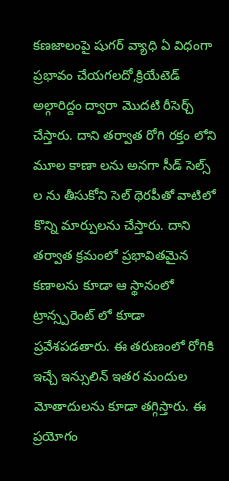కణజాలంపై షుగర్ వ్యాధి ఏ విధంగా ప్రభావం చేయగలదో,క్రియేటెడ్ అల్గారిద్దం ద్వారా మొదటి రీసెర్చ్ చేస్తారు. దాని తర్వాత రోగి రక్తం లోని మూల కాణా లను అనగా సీడ్ సెల్స్ ల ను తీసుకోని సెల్ థెరపీతో వాటిలో కొన్ని మార్పులను చేస్తారు. దాని తర్వాత క్రమంలో ప్రభావితమైన కణాలను కూడా ఆ స్థానంలో ట్రాన్స్పరెంట్ లో కూడా ప్రవేశపడతారు. ఈ తరుణంలో రోగికి ఇచ్చే ఇన్సులిన్ ఇతర మందుల మోతాదులను కూడా తగ్గిస్తారు. ఈ ప్రయోగం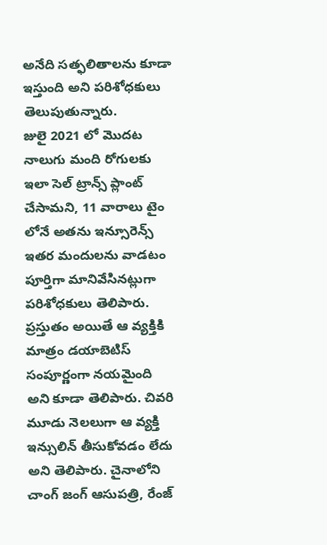అనేది సత్ఫలితాలను కూడా ఇస్తుంది అని పరిశోధకులు తెలుపుతున్నారు.
జులై 2021 లో మొదట నాలుగు మంది రోగులకు ఇలా సెల్ ట్రాన్స్ ప్లాంట్ చేసామని, 11 వారాలు టైం లోనే అతను ఇన్సూరెన్స్ ఇతర మందులను వాడటం పూర్తిగా మానివేసినట్లుగా పరిశోధకులు తెలిపారు. ప్రస్తుతం అయితే ఆ వ్యక్తికి మాత్రం డయాబెటిస్ సంపూర్ణంగా నయమైంది అని కూడా తెలిపారు. చివరి మూడు నెలలుగా ఆ వ్యక్తి ఇన్సులిన్ తీసుకోవడం లేదు అని తెలిపారు. చైనాలోని చాంగ్ జంగ్ ఆసుపత్రి, రేంజ్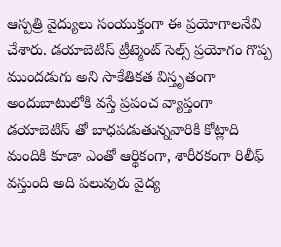ఆస్పత్రి వైద్యులు సంయుక్తంగా ఈ ప్రయోగాలనేవి చేశారు. డయాబెటిస్ ట్రీట్మెంట్ సెల్స్ ప్రయోగం గొప్ప ముందడుగు అని సాకేతికత విస్తృతంగా అందుబాటులోకి వస్తే ప్రపంచ వ్యాప్తంగా డయాబెటిస్ తో బాధపడుతున్నవారికి కోట్లాది మందికి కూడా ఎంతో ఆర్థికంగా, శారీరకంగా రిలీఫ్ వస్తుంది అది పలువురు వైద్య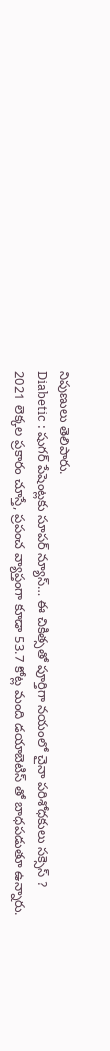నిపుణులు తెలిపారు.
Diabetic : షుగర్ పేషెంట్లకు సూపర్ న్యూస్… ఈ చికిత్సతో పూర్తిగా నయంలో చైనా పరిశోధకులు సక్సెస్ ?
2021 లెక్కల ప్రకారం చూస్తే, ప్రపంచ వ్యాప్తంగా కూడా 53.7 కోట్ల మంది డయాబెటిస్ తో బాధపడుతూ ఉన్నారు.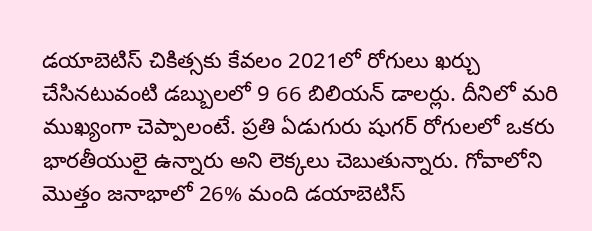డయాబెటిస్ చికిత్సకు కేవలం 2021లో రోగులు ఖర్చు చేసినటువంటి డబ్బులలో 9 66 బిలియన్ డాలర్లు. దీనిలో మరి ముఖ్యంగా చెప్పాలంటే. ప్రతి ఏడుగురు షుగర్ రోగులలో ఒకరు భారతీయులై ఉన్నారు అని లెక్కలు చెబుతున్నారు. గోవాలోని మొత్తం జనాభాలో 26% మంది డయాబెటిస్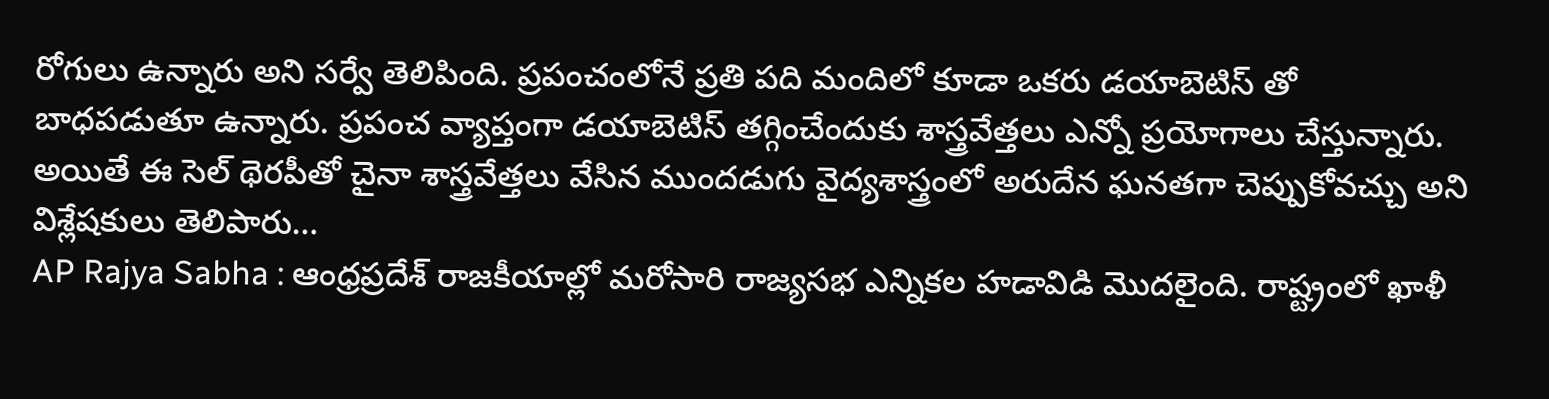రోగులు ఉన్నారు అని సర్వే తెలిపింది. ప్రపంచంలోనే ప్రతి పది మందిలో కూడా ఒకరు డయాబెటిస్ తో బాధపడుతూ ఉన్నారు. ప్రపంచ వ్యాప్తంగా డయాబెటిస్ తగ్గించేందుకు శాస్త్రవేత్తలు ఎన్నో ప్రయోగాలు చేస్తున్నారు. అయితే ఈ సెల్ థెరపీతో చైనా శాస్త్రవేత్తలు వేసిన ముందడుగు వైద్యశాస్త్రంలో అరుదేన ఘనతగా చెప్పుకోవచ్చు అని విశ్లేషకులు తెలిపారు…
AP Rajya Sabha : ఆంధ్రప్రదేశ్ రాజకీయాల్లో మరోసారి రాజ్యసభ ఎన్నికల హడావిడి మొదలైంది. రాష్ట్రంలో ఖాళీ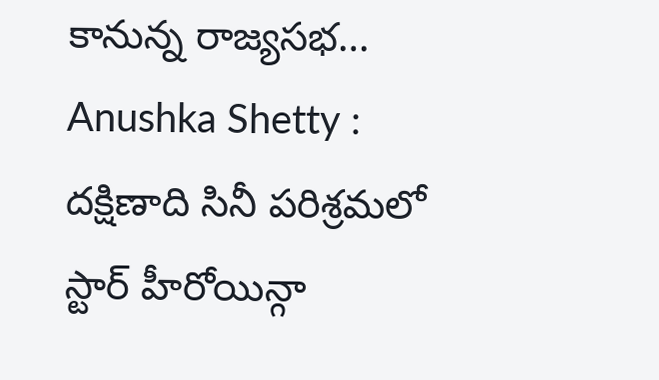కానున్న రాజ్యసభ…
Anushka Shetty : దక్షిణాది సినీ పరిశ్రమలో స్టార్ హీరోయిన్గా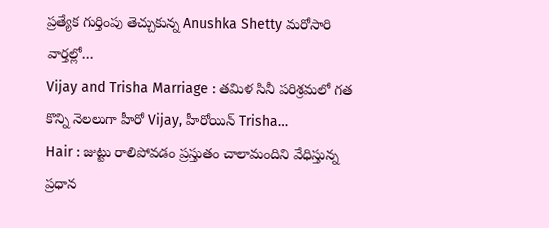ప్రత్యేక గుర్తింపు తెచ్చుకున్న Anushka Shetty మరోసారి వార్తల్లో…
Vijay and Trisha Marriage : తమిళ సినీ పరిశ్రమలో గత కొన్ని నెలలుగా హీరో Vijay, హీరోయిన్ Trisha…
Hair : జుట్టు రాలిపోవడం ప్రస్తుతం చాలామందిని వేధిస్తున్న ప్రధాన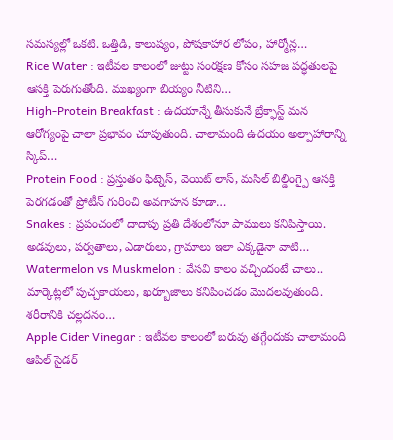సమస్యల్లో ఒకటి. ఒత్తిడి, కాలుష్యం, పోషకాహార లోపం, హార్మోన్ల…
Rice Water : ఇటీవల కాలంలో జుట్టు సంరక్షణ కోసం సహజ పద్ధతులపై ఆసక్తి పెరుగుతోంది. ముఖ్యంగా బియ్యం నీటిని…
High-Protein Breakfast : ఉదయాన్నే తీసుకునే బ్రేక్ఫాస్ట్ మన ఆరోగ్యంపై చాలా ప్రభావం చూపుతుంది. చాలామంది ఉదయం అల్పాహారాన్ని స్కిప్…
Protein Food : ప్రస్తుతం ఫిట్నెస్, వెయిట్ లాస్, మసిల్ బిల్డింగ్పై ఆసక్తి పెరగడంతో ప్రోటీన్ గురించి అవగాహన కూడా…
Snakes : ప్రపంచంలో దాదాపు ప్రతి దేశంలోనూ పాములు కనిపిస్తాయి. అడవులు, పర్వతాలు, ఎడారులు, గ్రామాలు ఇలా ఎక్కడైనా వాటి…
Watermelon vs Muskmelon : వేసవి కాలం వచ్చిందంటే చాలు.. మార్కెట్లలో పుచ్చకాయలు, ఖర్బూజాలు కనిపించడం మొదలవుతుంది. శరీరానికి చల్లదనం…
Apple Cider Vinegar : ఇటీవల కాలంలో బరువు తగ్గేందుకు చాలామంది ఆపిల్ సైడర్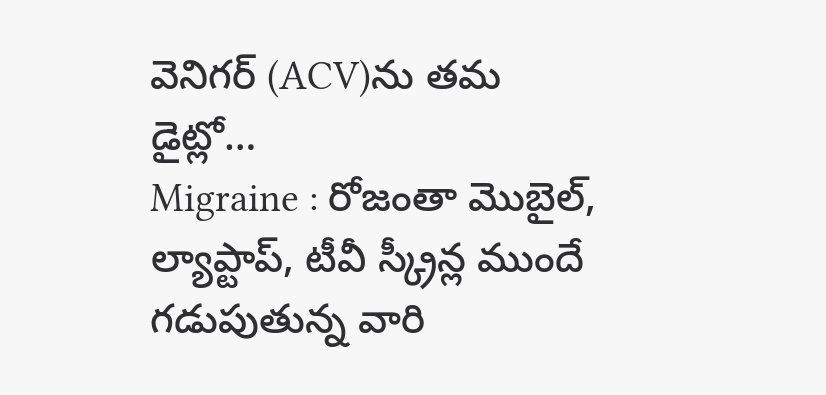వెనిగర్ (ACV)ను తమ డైట్లో…
Migraine : రోజంతా మొబైల్, ల్యాప్టాప్, టీవీ స్క్రీన్ల ముందే గడుపుతున్న వారి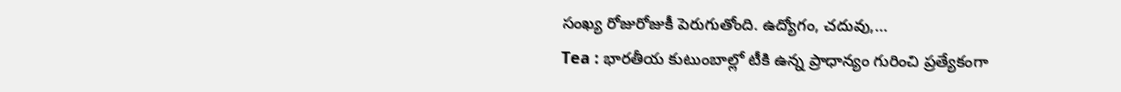సంఖ్య రోజురోజుకీ పెరుగుతోంది. ఉద్యోగం, చదువు,…
Tea : భారతీయ కుటుంబాల్లో టీకి ఉన్న ప్రాధాన్యం గురించి ప్రత్యేకంగా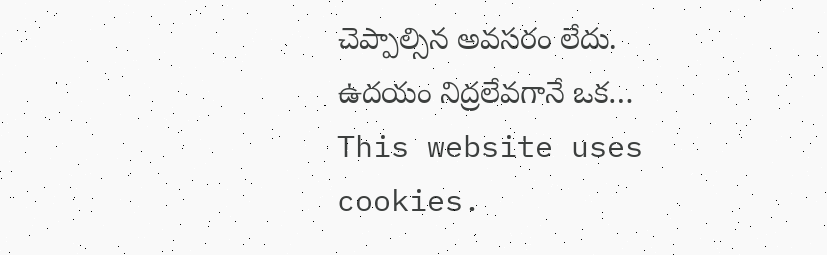చెప్పాల్సిన అవసరం లేదు. ఉదయం నిద్రలేవగానే ఒక…
This website uses cookies.